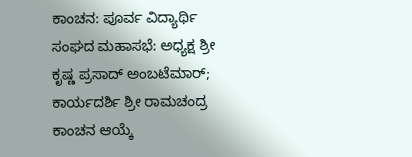ಕಾಂಚನ: ಪೂರ್ವ ವಿದ್ಯಾರ್ಥಿ ಸಂಘದ ಮಹಾಸಭೆ: ಅಧ್ಯಕ್ಷ ಶ್ರೀ ಕೃಷ್ಣ ಪ್ರಸಾದ್ ಅಂಬಟೆಮಾರ್; ಕಾರ್ಯದರ್ಶಿ ಶ್ರೀ ರಾಮಚಂದ್ರ ಕಾಂಚನ ಆಯ್ಕೆ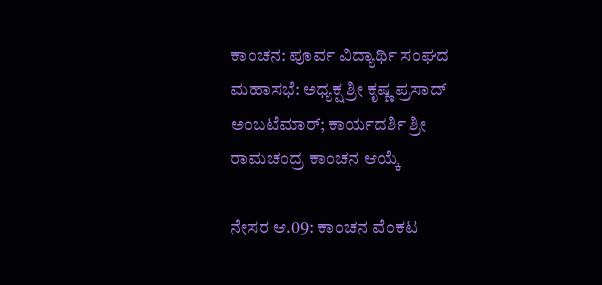ಕಾಂಚನ: ಪೂರ್ವ ವಿದ್ಯಾರ್ಥಿ ಸಂಘದ ಮಹಾಸಭೆ: ಅಧ್ಯಕ್ಷ ಶ್ರೀ ಕೃಷ್ಣ ಪ್ರಸಾದ್ ಅಂಬಟೆಮಾರ್; ಕಾರ್ಯದರ್ಶಿ ಶ್ರೀ ರಾಮಚಂದ್ರ ಕಾಂಚನ ಆಯ್ಕೆ

ನೇಸರ ಆ.09: ಕಾಂಚನ ವೆಂಕಟ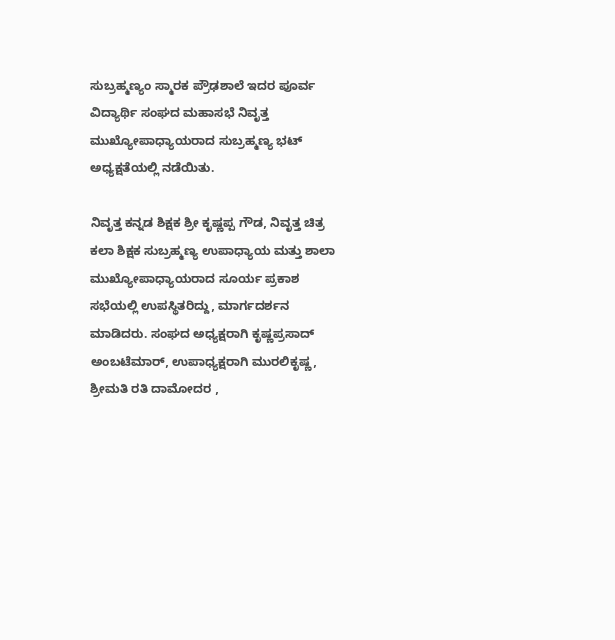ಸುಬ್ರಹ್ಮಣ್ಯಂ ಸ್ಮಾರಕ ಪ್ರೌಢಶಾಲೆ ಇದರ ಪೂರ್ವ ವಿದ್ಯಾರ್ಥಿ ಸಂಘದ ಮಹಾಸಭೆ ನಿವೃತ್ತ ಮುಖ್ಯೋಪಾಧ್ಯಾಯರಾದ ಸುಬ್ರಹ್ಮಣ್ಯ ಭಟ್ ಅಧ್ಯಕ್ಷತೆಯಲ್ಲಿ ನಡೆಯಿತು.

ನಿವೃತ್ತ ಕನ್ನಡ ಶಿಕ್ಷಕ ಶ್ರೀ ಕೃಷ್ಣಪ್ಪ ಗೌಡ, ನಿವೃತ್ತ ಚಿತ್ರ ಕಲಾ ಶಿಕ್ಷಕ ಸುಬ್ರಹ್ಮಣ್ಯ ಉಪಾಧ್ಯಾಯ ಮತ್ತು ಶಾಲಾ ಮುಖ್ಯೋಪಾಧ್ಯಾಯರಾದ ಸೂರ್ಯ ಪ್ರಕಾಶ ಸಭೆಯಲ್ಲಿ ಉಪಸ್ಥಿತರಿದ್ದು, ಮಾರ್ಗದರ್ಶನ ಮಾಡಿದರು. ಸಂಘದ ಅಧ್ಯಕ್ಷರಾಗಿ ಕೃಷ್ಣಪ್ರಸಾದ್ ಅಂಬಟೆಮಾರ್, ಉಪಾಧ್ಯಕ್ಷರಾಗಿ ಮುರಲಿಕೃಷ್ಣ, ಶ್ರೀಮತಿ ರತಿ ದಾಮೋದರ ,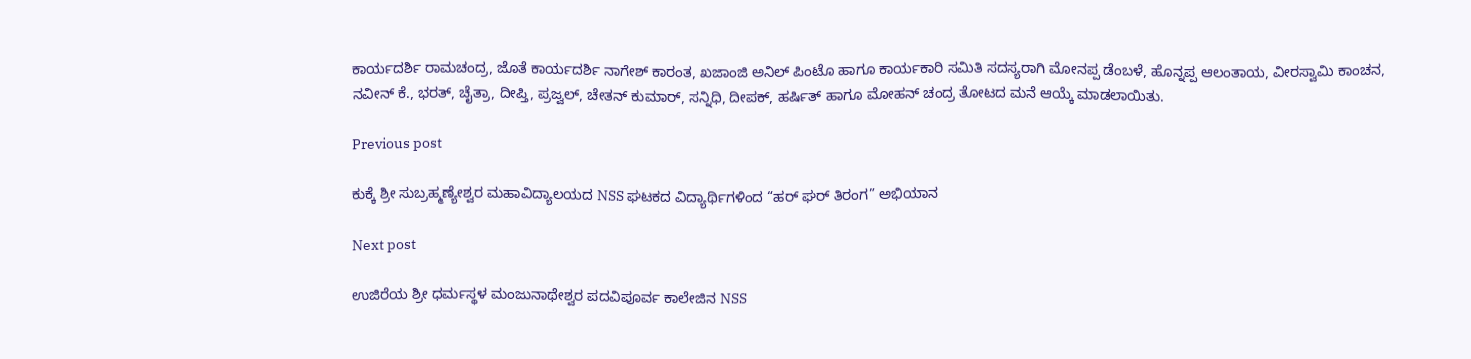ಕಾರ್ಯದರ್ಶಿ ರಾಮಚಂದ್ರ, ಜೊತೆ ಕಾರ್ಯದರ್ಶಿ ನಾಗೇಶ್ ಕಾರಂತ, ಖಜಾಂಜಿ ಅನಿಲ್ ಪಿಂಟೊ ಹಾಗೂ ಕಾರ್ಯಕಾರಿ ಸಮಿತಿ ಸದಸ್ಯರಾಗಿ ಮೋನಪ್ಪ ಡೆಂಬಳೆ, ಹೊನ್ನಪ್ಪ ಆಲಂತಾಯ, ವೀರಸ್ವಾಮಿ ಕಾಂಚನ, ನವೀನ್ ಕೆ., ಭರತ್, ಚೈತ್ರಾ, ದೀಪ್ತಿ, ಪ್ರಜ್ವಲ್, ಚೇತನ್ ಕುಮಾರ್, ಸನ್ನಿಧಿ, ದೀಪಕ್, ಹರ್ಷಿತ್ ಹಾಗೂ ಮೋಹನ್ ಚಂದ್ರ ತೋಟದ ಮನೆ ಆಯ್ಕೆ ಮಾಡಲಾಯಿತು.

Previous post

ಕುಕ್ಕೆ ಶ್ರೀ ಸುಬ್ರಹ್ಮಣ್ಯೇಶ್ವರ ಮಹಾವಿದ್ಯಾಲಯದ NSS ಘಟಕದ ವಿದ್ಯಾರ್ಥಿಗಳಿಂದ “ಹರ್ ಘರ್ ತಿರಂಗ” ಅಭಿಯಾನ

Next post

ಉಜಿರೆಯ ಶ್ರೀ ಧರ್ಮಸ್ಥಳ ಮಂಜುನಾಥೇಶ್ವರ ಪದವಿಪೂರ್ವ ಕಾಲೇಜಿನ NSS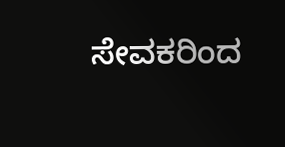ಸೇವಕರಿಂದ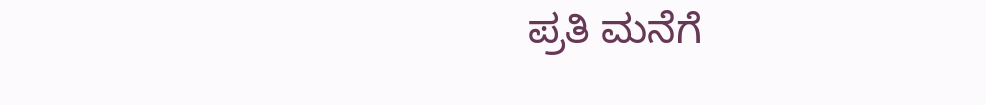ಪ್ರತಿ ಮನೆಗೆ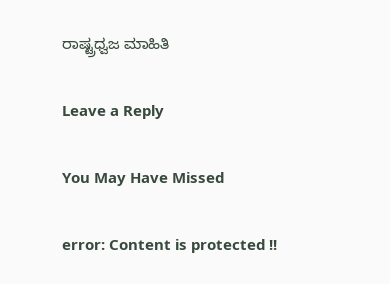ರಾಷ್ಟ್ರಧ್ವಜ ಮಾಹಿತಿ

Leave a Reply

You May Have Missed

error: Content is protected !!